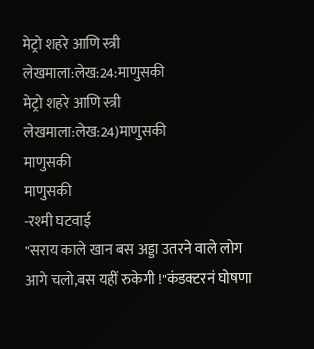मेट्रो शहरे आणि स्त्री लेखमाला:लेख:24:माणुसकी
मेट्रो शहरे आणि स्त्री लेखमाला:लेख:24)माणुसकी
माणुसकी
माणुसकी
-रश्मी घटवाई
"सराय काले खान बस अड्डा उतरने वाले लोग आगे चलो,बस यहीं रुकेगी !"कंडक्टरनं घोषणा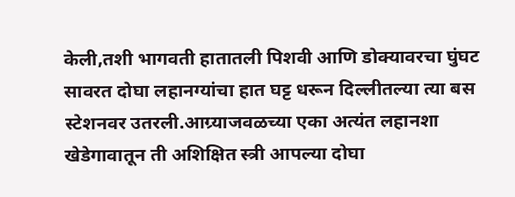केली,तशी भागवती हातातली पिशवी आणि डोक्यावरचा घुंघट सावरत दोघा लहानग्यांचा हात घट्ट धरून दिल्लीतल्या त्या बस स्टेशनवर उतरली.आग्र्याजवळच्या एका अत्यंत लहानशा खेडेगावातून ती अशिक्षित स्त्री आपल्या दोघा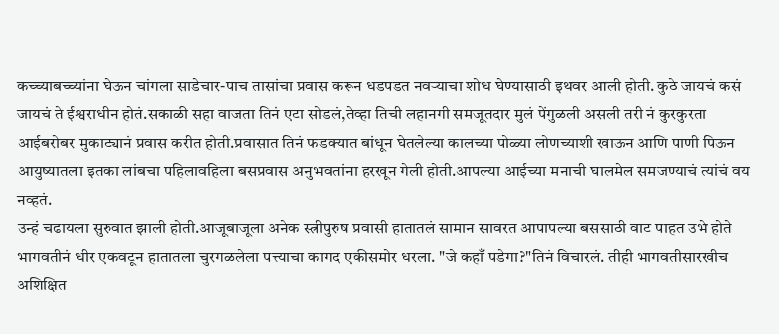कच्च्याबच्च्यांना घेऊन चांगला साडेचार-पाच तासांचा प्रवास करून धडपडत नवऱ्याचा शोध घेण्यासाठी इथवर आली होती. कुठे जायचं कसं जायचं ते ईश्वराधीन होतं.सकाळी सहा वाजता तिनं एटा सोडलं,तेव्हा तिची लहानगी समजूतदार मुलं पेंगुळली असली तरी नं कुरकुरता आईबरोबर मुकाट्यानं प्रवास करीत होती.प्रवासात तिनं फडक्यात बांधून घेतलेल्या कालच्या पोळ्या लोणच्याशी खाऊन आणि पाणी पिऊन आयुष्यातला इतका लांबचा पहिलावहिला बसप्रवास अनुभवतांना हरखून गेली होती.आपल्या आईच्या मनाची घालमेल समजण्याचं त्यांचं वय नव्हतं.
उन्हं चढायला सुरुवात झाली होती.आजूबाजूला अनेक स्त्रीपुरुष प्रवासी हातातलं सामान सावरत आपापल्या बससाठी वाट पाहत उभे होते भागवतीनं धीर एकवटून हातातला चुरगळलेला पत्त्याचा कागद एकीसमोर धरला. "जे कहाँ पडेगा?"तिनं विचारलं. तीही भागवतीसारखीच अशिक्षित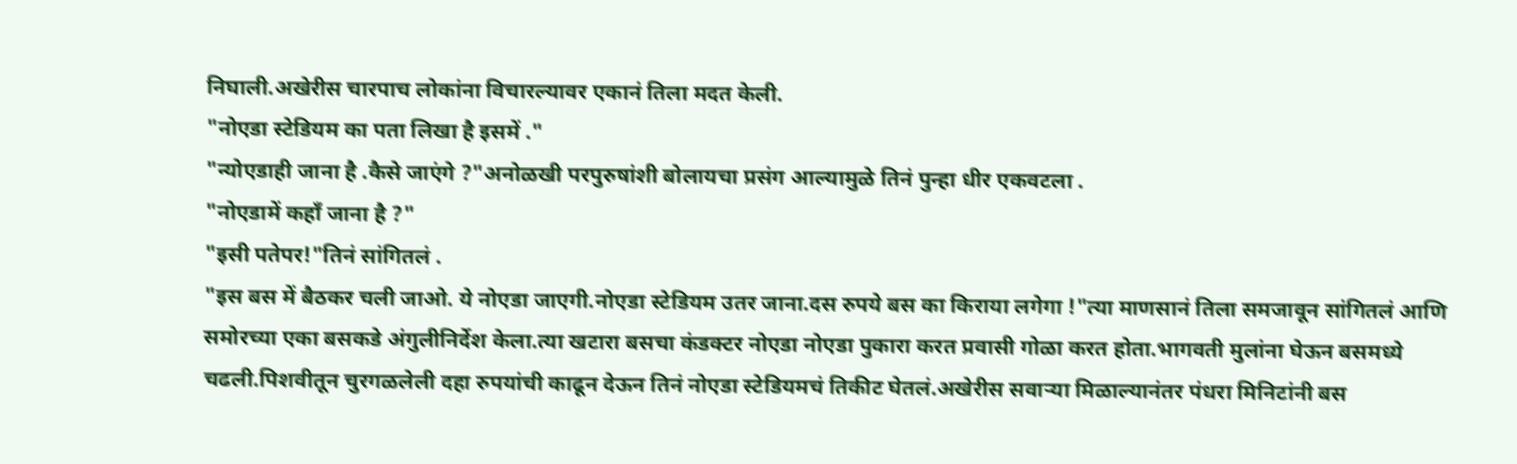निघाली.अखेरीस चारपाच लोकांना विचारल्यावर एकानं तिला मदत केली.
"नोएडा स्टेडियम का पता लिखा है इसमें ."
"न्योएडाही जाना है .कैसे जाएंगे ?"अनोळखी परपुरुषांशी बोलायचा प्रसंग आल्यामुळे तिनं पुन्हा धीर एकवटला .
"नोएडामें कहाँ जाना है ?"
"इसी पतेपर!"तिनं सांगितलं .
"इस बस में बैठकर चली जाओ. ये नोएडा जाएगी.नोएडा स्टेडियम उतर जाना.दस रुपये बस का किराया लगेगा !"त्या माणसानं तिला समजावून सांगितलं आणि समोरच्या एका बसकडे अंगुलीनिर्देश केला.त्या खटारा बसचा कंडक्टर नोएडा नोएडा पुकारा करत प्रवासी गोळा करत होता.भागवती मुलांना घेऊन बसमध्ये चढली.पिशवीतून चुरगळलेली दहा रुपयांची काढून देऊन तिनं नोएडा स्टेडियमचं तिकीट घेतलं.अखेरीस सवाऱ्या मिळाल्यानंतर पंधरा मिनिटांनी बस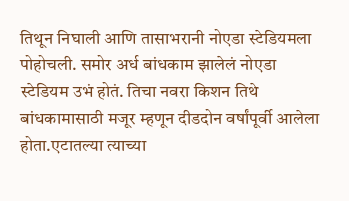तिथून निघाली आणि तासाभरानी नोएडा स्टेडियमला पोहोचली. समोर अर्ध बांधकाम झालेलं नोएडा स्टेडियम उभं होतं. तिचा नवरा किशन तिथे बांधकामासाठी मजूर म्हणून दीडदोन वर्षांपूर्वी आलेला होता.एटातल्या त्याच्या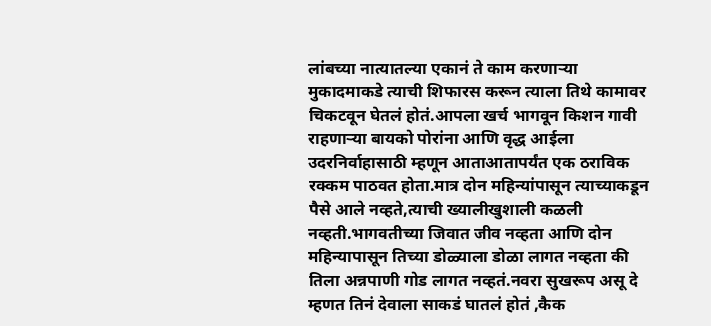लांबच्या नात्यातल्या एकानं ते काम करणाऱ्या मुकादमाकडे त्याची शिफारस करून त्याला तिथे कामावर चिकटवून घेतलं होतं.आपला खर्च भागवून किशन गावी राहणाऱ्या बायको पोरांना आणि वृद्ध आईला उदरनिर्वाहासाठी म्हणून आताआतापर्यंत एक ठराविक रक्कम पाठवत होता.मात्र दोन महिन्यांपासून त्याच्याकडून पैसे आले नव्हते,त्याची ख्यालीखुशाली कळली नव्हती.भागवतीच्या जिवात जीव नव्हता आणि दोन महिन्यापासून तिच्या डोळ्याला डोळा लागत नव्हता की तिला अन्नपाणी गोड लागत नव्हतं.नवरा सुखरूप असू दे म्हणत तिनं देवाला साकडं घातलं होतं ,कैक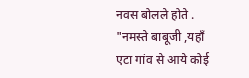नवस बोलले होते .
"नमस्ते बाबूजी ,यहाँ एटा गांव से आये कोई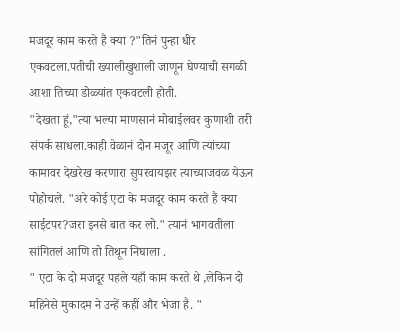मजदूर काम करते हैं क्या ?"तिनं पुन्हा धीर एकवटला.पतीची ख्यालीखुशाली जाणून घेण्याची सगळी आशा तिच्या डोळ्यांत एकवटली होती.
"देखता हूं,"त्या भल्या माणसानं मोबाईलवर कुणाशी तरी संपर्क साधला.काही वेळानं दोन मजूर आणि त्यांच्या कामावर देखरेख करणारा सुपरवायझर त्याच्याजवळ येऊन पोहोचले. "अरे कोई एटा के मजदूर काम करते हैं क्या साईटपर?जरा इनसे बात कर लो." त्यानं भागवतीला सांगितलं आणि तो तिथून निघाला .
" एटा के दो मजदूर पहले यहाँ काम करते थे ,लेकिन दो महिनेसे मुकादम ने उन्हें कहीं और भेजा है. "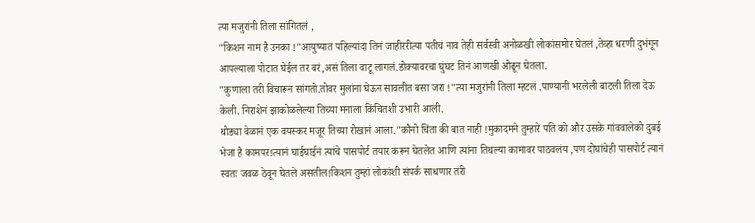त्या मजुरांनी तिला सांगितलं ,
"किशन नाम है उनका !"आयुष्यात पहिल्यांदा तिनं जाहीररीत्या पतीचं नाव तेही सर्वस्वी अनोळखी लोकांसमोर घेतलं ,तेव्हा धरणी दुभंगून आपल्याला पोटात घेईल तर बरं,असं तिला वाटू लागलं.डोक्यावरचा घुंघट तिनं आणखी ओढून घेतला.
"कुणाला तरी विचारून सांगतो.तोवर मुलांना घेऊन सावलीत बसा जरा !"त्या मजुरांनी तिला म्हटलं .पाण्यानी भरलेली बाटली तिला देऊ केली. निराशेनं झाकोळलेल्या तिच्या मनाला किंचितशी उभारी आली.
थोड्या वेळानं एक वयस्कर मजूर तिच्या रोखानं आला."कौनो चिंता की बात नाही !मुकादमने तुम्हारे पति को और उसके गांववालेको दुबई भेजा है कामपर!त्यानं घाईघाईनं त्यांचे पासपोर्ट तयार करून घेतलेत आणि त्यांना तिथल्या कामावर पाठवलंय ,पण दोघांचेही पासपोर्ट त्यानं स्वतः जवळ ठेवून घेतले असतील!किशन तुम्हां लोकांशी संपर्क साधणार तरी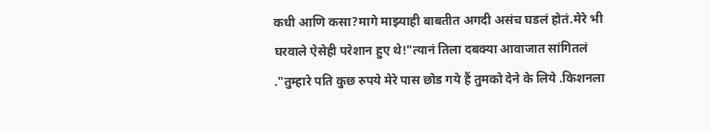कधी आणि कसा?मागे माझ्याही बाबतीत अगदी असंच घडलं होतं.मेरे भी घरवाले ऐसेही परेशान हुए थे!"त्यानं तिला दबक्या आवाजात सांगितलं ."तुम्हारे पति कुछ रुपये मेरे पास छोड गये हैं तुमको देने के लिये .किशनला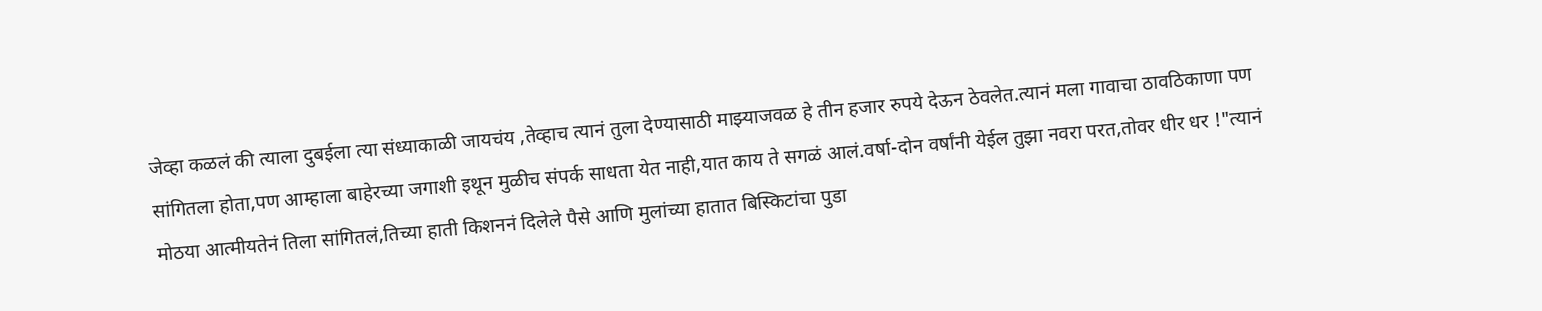जेव्हा कळलं की त्याला दुबईला त्या संध्याकाळी जायचंय ,तेव्हाच त्यानं तुला देण्यासाठी माझ्याजवळ हे तीन हजार रुपये देऊन ठेवलेत.त्यानं मला गावाचा ठावठिकाणा पण सांगितला होता,पण आम्हाला बाहेरच्या जगाशी इथून मुळीच संपर्क साधता येत नाही,यात काय ते सगळं आलं.वर्षा-दोन वर्षांनी येईल तुझा नवरा परत,तोवर धीर धर !"त्यानं मोठया आत्मीयतेनं तिला सांगितलं,तिच्या हाती किशननं दिलेले पैसे आणि मुलांच्या हातात बिस्किटांचा पुडा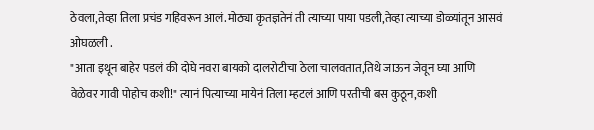ठेवला,तेव्हा तिला प्रचंड गहिवरून आलं.मोठ्या कृतज्ञतेनं ती त्याच्या पाया पडली,तेव्हा त्याच्या डोळ्यांतून आसवं ओघळली .
"आता इथून बाहेर पडलं की दोघे नवरा बायको दालरोटीचा ठेला चालवतात,तिथे जाऊन जेवून घ्या आणि वेळेवर गावी पोहोच कशी!" त्यानं पित्याच्या मायेनं तिला म्हटलं आणि परतीची बस कुठून,कशी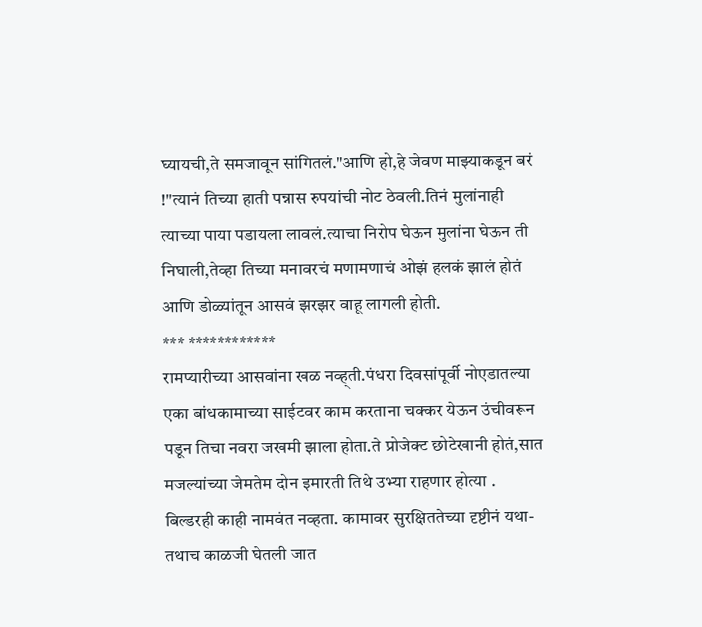घ्यायची,ते समजावून सांगितलं."आणि हो,हे जेवण माझ्याकडून बरं !"त्यानं तिच्या हाती पन्नास रुपयांची नोट ठेवली.तिनं मुलांनाही त्याच्या पाया पडायला लावलं.त्याचा निरोप घेऊन मुलांना घेऊन ती निघाली,तेव्हा तिच्या मनावरचं मणामणाचं ओझं हलकं झालं होतं आणि डोळ्यांतून आसवं झरझर वाहू लागली होती.
*** ************
रामप्यारीच्या आसवांना खळ नव्ह्ती.पंधरा दिवसांपूर्वी नोएडातल्या एका बांधकामाच्या साईटवर काम करताना चक्कर येऊन उंचीवरून पडून तिचा नवरा जखमी झाला होता.ते प्रोजेक्ट छोटेखानी होतं,सात मजल्यांच्या जेमतेम दोन इमारती तिथे उभ्या राहणार होत्या . बिल्डरही काही नामवंत नव्हता. कामावर सुरक्षिततेच्या दृष्टीनं यथा-तथाच काळजी घेतली जात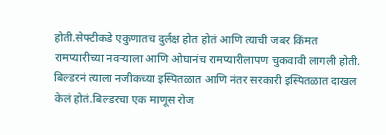होती.सेफ्टीकडे एकुणातच दुर्लक्ष होत होतं आणि त्याची जबर किंमत रामप्यारीच्या नवऱ्याला आणि ओघानंच रामप्यारीलापण चुकवावी लागली होती. बिल्डरनं त्याला नजीकच्या इस्पितळात आणि नंतर सरकारी इस्पितळात दाखल केलं होतं.बिल्डरचा एक माणूस रोज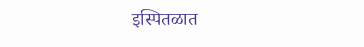इस्पितळात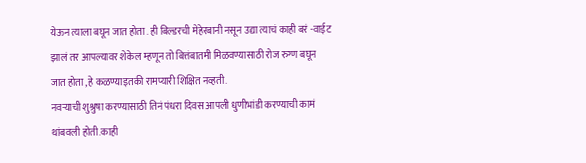येऊन त्याला बघून जात होता . ही बिल्डरची मेहेरबानी नसून उद्या त्याचं काही बरं -वाईट झालं तर आपल्यावर शेकेल म्हणून तो बित्तंबातमी मिळवण्यासाठी रोज रुग्ण बघून जात होता ,हे कळण्याइतकी रामप्यारी शिक्षित नव्हती.
नवऱ्याची शुश्रुषा करण्यासाठी तिनं पंधरा दिवस आपली धुणीभांडी करण्याची कामं थांबवली होती.काही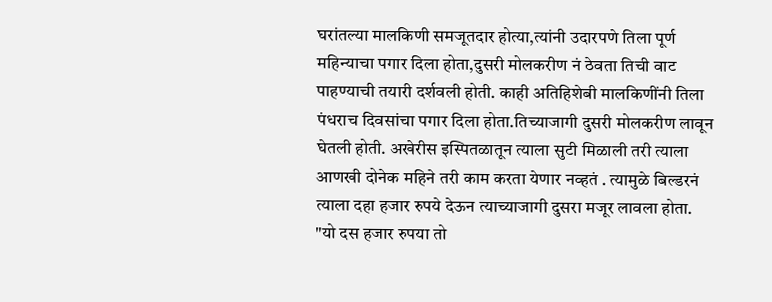घरांतल्या मालकिणी समजूतदार होत्या,त्यांनी उदारपणे तिला पूर्ण महिन्याचा पगार दिला होता,दुसरी मोलकरीण नं ठेवता तिची वाट पाहण्याची तयारी दर्शवली होती. काही अतिहिशेबी मालकिणींनी तिला पंधराच दिवसांचा पगार दिला होता.तिच्याजागी दुसरी मोलकरीण लावून घेतली होती. अखेरीस इस्पितळातून त्याला सुटी मिळाली तरी त्याला आणखी दोनेक महिने तरी काम करता येणार नव्हतं . त्यामुळे बिल्डरनं त्याला दहा हजार रुपये देऊन त्याच्याजागी दुसरा मजूर लावला होता.
"यो दस हजार रुपया तो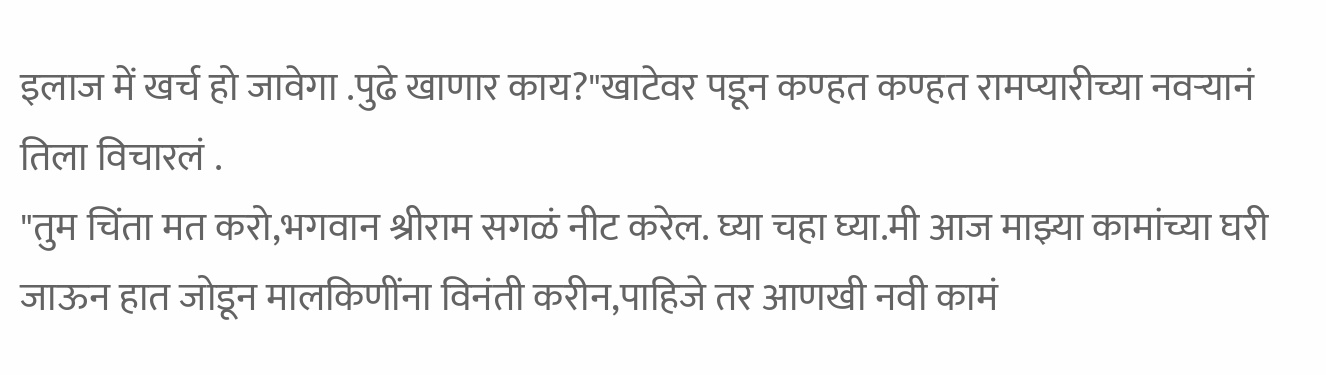इलाज में खर्च हो जावेगा .पुढे खाणार काय?"खाटेवर पडून कण्हत कण्हत रामप्यारीच्या नवऱ्यानं तिला विचारलं .
"तुम चिंता मत करो,भगवान श्रीराम सगळं नीट करेल. घ्या चहा घ्या.मी आज माझ्या कामांच्या घरी जाऊन हात जोडून मालकिणींना विनंती करीन,पाहिजे तर आणखी नवी कामं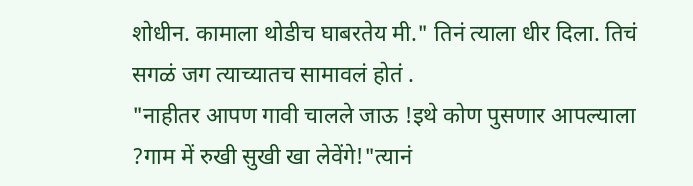शोधीन. कामाला थोडीच घाबरतेय मी." तिनं त्याला धीर दिला. तिचं सगळं जग त्याच्यातच सामावलं होतं .
"नाहीतर आपण गावी चालले जाऊ !इथे कोण पुसणार आपल्याला ?गाम में रुखी सुखी खा लेवेंगे!"त्यानं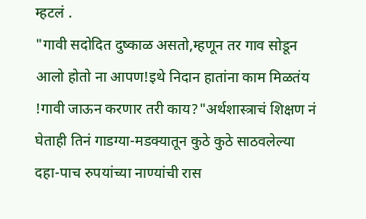म्हटलं .
"गावी सदोदित दुष्काळ असतो,म्हणून तर गाव सोडून आलो होतो ना आपण!इथे निदान हातांना काम मिळतंय !गावी जाऊन करणार तरी काय?"अर्थशास्त्राचं शिक्षण नं घेताही तिनं गाडग्या-मडक्यातून कुठे कुठे साठवलेल्या दहा-पाच रुपयांच्या नाण्यांची रास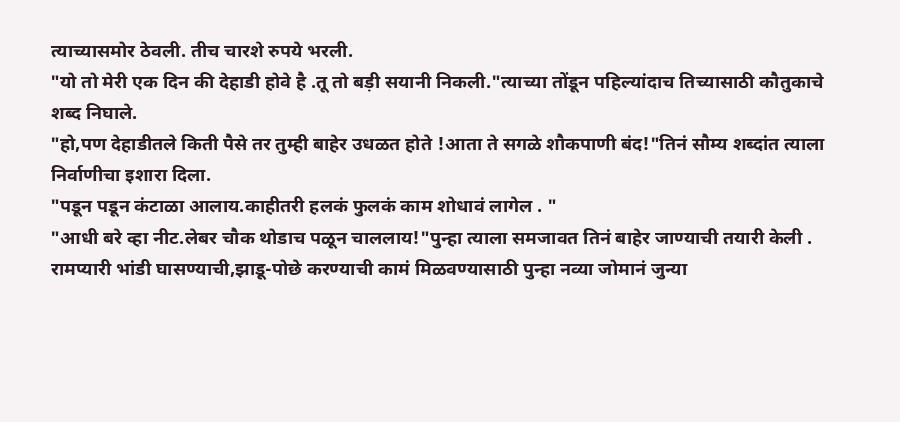त्याच्यासमोर ठेवली. तीच चारशे रुपये भरली.
"यो तो मेरी एक दिन की देहाडी होवे है .तू तो बड़ी सयानी निकली."त्याच्या तोंडून पहिल्यांदाच तिच्यासाठी कौतुकाचे शब्द निघाले.
"हो,पण देहाडीतले किती पैसे तर तुम्ही बाहेर उधळत होते !आता ते सगळे शौकपाणी बंद!"तिनं सौम्य शब्दांत त्याला निर्वाणीचा इशारा दिला.
"पडून पडून कंटाळा आलाय.काहीतरी हलकं फुलकं काम शोधावं लागेल . "
"आधी बरे व्हा नीट.लेबर चौक थोडाच पळून चाललाय!"पुन्हा त्याला समजावत तिनं बाहेर जाण्याची तयारी केली .
रामप्यारी भांडी घासण्याची,झाडू-पोछे करण्याची कामं मिळवण्यासाठी पुन्हा नव्या जोमानं जुन्या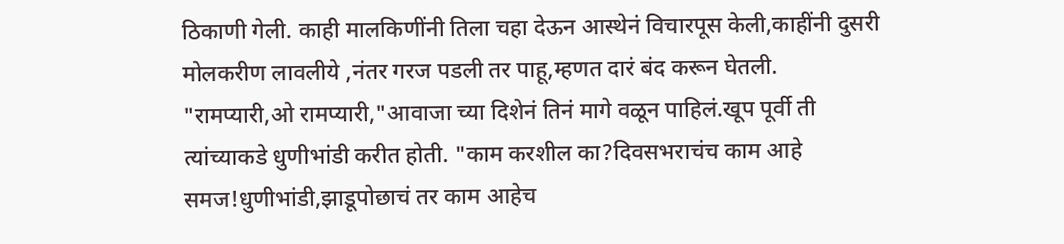ठिकाणी गेली. काही मालकिणींनी तिला चहा देऊन आस्थेनं विचारपूस केली,काहींनी दुसरी मोलकरीण लावलीये ,नंतर गरज पडली तर पाहू,म्हणत दारं बंद करून घेतली.
"रामप्यारी,ओ रामप्यारी,"आवाजा च्या दिशेनं तिनं मागे वळून पाहिलं.खूप पूर्वी ती त्यांच्याकडे धुणीभांडी करीत होती. "काम करशील का?दिवसभराचंच काम आहे समज!धुणीभांडी,झाडूपोछाचं तर काम आहेच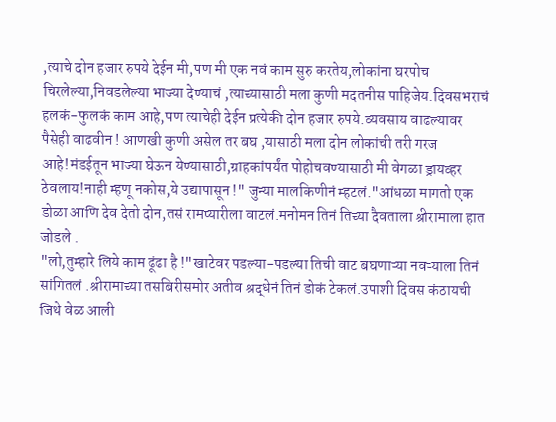,त्याचे दोन हजार रुपये देईन मी,पण मी एक नवं काम सुरु करतेय,लोकांना घरपोच चिरलेल्या,निवडलेल्या भाज्या देण्याचं ,त्याच्यासाठी मला कुणी मदतनीस पाहिजेय.दिवसभराचं हलकं-फुलकं काम आहे,पण त्याचेही देईन प्रत्येकी दोन हजार रुपये.व्यवसाय वाढल्यावर पैसेही वाढवीन ! आणखी कुणी असेल तर बघ ,यासाठी मला दोन लोकांची तरी गरज आहे!मंडईतून भाज्या घेऊन येण्यासाठी,ग्राहकांपर्यंत पोहोचवण्यासाठी मी वेगळा ड्रायव्हर ठेवलाय!नाही म्हणू नकोस,ये उद्यापासून !" जुन्या मालकिणीनं म्हटलं."आंधळा मागतो एक डोळा आणि देव देतो दोन,तसं रामप्यारीला वाटलं.मनोमन तिनं तिच्या दैवताला श्रीरामाला हात जोडले .
"लो,तुम्हारे लिये काम ढूंढा है !"खाटेवर पडल्या-पडल्या तिची वाट बघणाऱ्या नवऱ्याला तिनं सांगितलं .श्रीरामाच्या तसबिरीसमोर अतीव श्रद्धेनं तिनं डोकं टेकलं.उपाशी दिवस कंठायची जिथे वेळ आली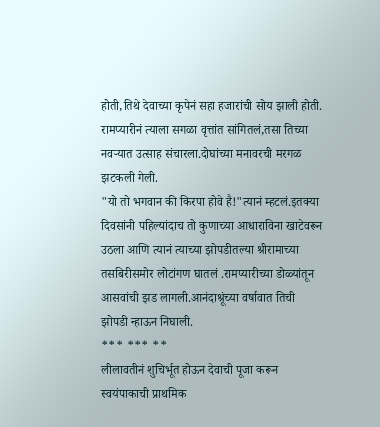होती,तिथे देवाच्या कृपेनं सहा हजारांची सोय झाली होती.
रामप्यारीनं त्याला सगळा वृत्तांत सांगितलं,तसा तिच्या नवऱ्यात उत्साह संचारला.दोघांच्या मनावरची मरगळ झटकली गेली.
"यो तो भगवान की किरपा होवे है!"त्यानं म्हटलं.इतक्या दिवसांनी पहिल्यांदाच तो कुणाच्या आधाराविना खाटेवरून उठला आणि त्यानं त्याच्या झोपडीतल्या श्रीरामाच्या तसबिरीसमोर लोटांगण घातलं .रामप्यारीच्या डोळ्यांतून आसवांची झड लागली.आनंदाश्रूंच्या वर्षावात तिची झोपडी न्हाऊन निघाली.
*** *** **
लीलावतीनं शुचिर्भूत होऊन देवाची पूजा करून स्वयंपाकाची प्राथमिक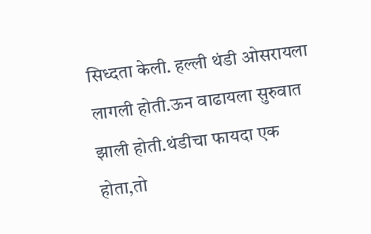सिध्दता केली. हल्ली थंडी ओसरायला लागली होती.ऊन वाढायला सुरुवात झाली होती.थंडीचा फायदा एक होता,तो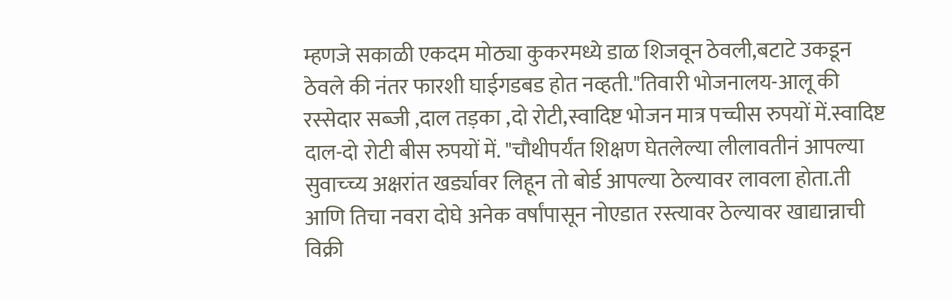म्हणजे सकाळी एकदम मोठ्या कुकरमध्ये डाळ शिजवून ठेवली,बटाटे उकडून ठेवले की नंतर फारशी घाईगडबड होत नव्हती."तिवारी भोजनालय-आलू की रस्सेदार सब्जी ,दाल तड़का ,दो रोटी,स्वादिष्ट भोजन मात्र पच्चीस रुपयों में.स्वादिष्ट दाल-दो रोटी बीस रुपयों में. "चौथीपर्यंत शिक्षण घेतलेल्या लीलावतीनं आपल्या सुवाच्च्य अक्षरांत खर्ड्यावर लिहून तो बोर्ड आपल्या ठेल्यावर लावला होता.ती आणि तिचा नवरा दोघे अनेक वर्षांपासून नोएडात रस्त्यावर ठेल्यावर खाद्यान्नाची विक्री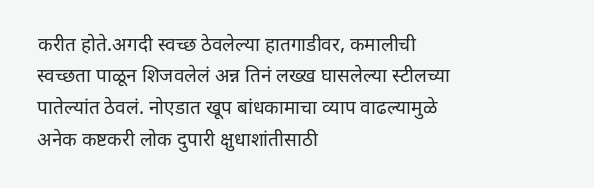करीत होते.अगदी स्वच्छ ठेवलेल्या हातगाडीवर, कमालीची स्वच्छता पाळून शिजवलेलं अन्न तिनं लख्ख घासलेल्या स्टीलच्या पातेल्यांत ठेवलं. नोएडात खूप बांधकामाचा व्याप वाढल्यामुळे अनेक कष्टकरी लोक दुपारी क्षुधाशांतीसाठी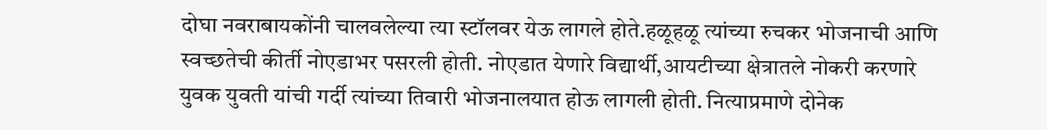दोघा नवराबायकोंनी चालवलेल्या त्या स्टॉलवर येऊ लागले होते.हळूहळू त्यांच्या रुचकर भोजनाची आणि स्वच्छतेची कीर्ती नोएडाभर पसरली होती. नोएडात येणारे विद्यार्थी,आयटीच्या क्षेत्रातले नोकरी करणारे युवक युवती यांची गर्दी त्यांच्या तिवारी भोजनालयात होऊ लागली होती. नित्याप्रमाणे दोनेक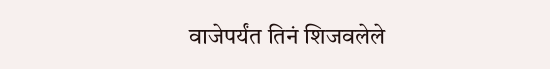वाजेपर्यंत तिनं शिजवलेले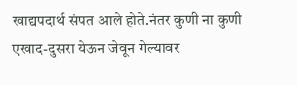खाद्यपदार्थ संपत आले होते.नंतर कुणी ना कुणी एखाद-दुसरा येऊन जेवून गेल्यावर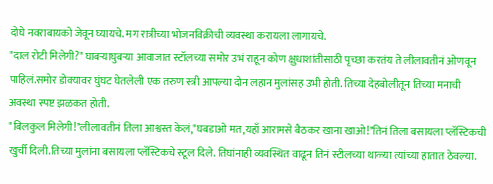दोघे नवराबायको जेवून घ्यायचे. मग रात्रीच्या भोजनविक्रीची व्यवस्था करायला लागायचे.
"दाल रोटी मिलेगी?" घाबऱ्याघुबऱ्या आवाजात स्टॉलच्या समोर उभं राहून कोण क्षुधाशांतीसाठी पृच्छा करतंय ते लीलावतीनं ओणवून पाहिलं.समोर डोक्यावर घुंघट घेतलेली एक तरुण स्त्री आपल्या दोन लहान मुलांसह उभी होती. तिच्या देहबोलीतून तिच्या मनाची अवस्था स्पष्ट झळकत होती.
"बिलकुल मिलेगी!"लीलावतीनं तिला आश्वस्त केलं,"घबडाओ मत,यहाँ आरामसे बैठकर खाना खाओ!"तिनं तिला बसायला प्लॅस्टिकची खुर्ची दिली.तिच्या मुलांना बसायला प्लॅस्टिकचे स्टूल दिले. तिघांनाही व्यवस्थित वाढून तिनं स्टीलच्या थाळ्या त्यांच्या हातात ठेवल्या.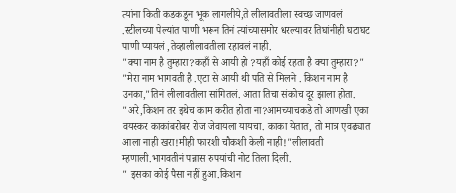त्यांना किती कडकडून भूक लागलीये,ते लीलावतीला स्वच्छ जाणवलं .स्टीलच्या पेल्यांत पाणी भरून तिनं त्यांच्यासमोर धरल्यावर तिघांनीही घटाघट पाणी प्यायलं ,तेव्हालीलावतीला रहावलं नाही.
"क्या नाम है तुम्हारा?कहाँ से आयी हो ?यहाँ कोई रहता है क्या तुम्हारा?"
"मेरा नाम भागवती है .एटा से आयी थी पति से मिलने . किशन नाम है उनका,"तिनं लीलावतीला सांगितलं. आता तिचा संकोच दूर झाला होता.
"अरे,किशन तर इथेच काम करीत होता ना?आमच्याचकडे तो आणखी एका वयस्कर काकांबरोबर रोज जेवायला यायचा. काका येतात, तो मात्र एवढ्यात आला नाही खरा!मीही फारशी चौकशी केली नाही!"लीलावती म्हणाली.भागवतीनं पन्नास रुपयांची नोट तिला दिली.
" इसका कोई पैसा नहीं हुआ.किशन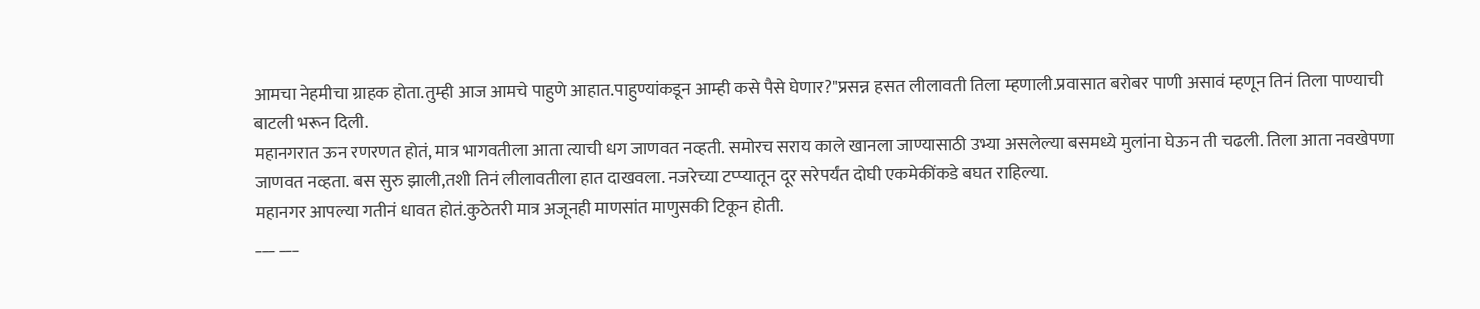आमचा नेहमीचा ग्राहक होता.तुम्ही आज आमचे पाहुणे आहात.पाहुण्यांकडून आम्ही कसे पैसे घेणार?"प्रसन्न हसत लीलावती तिला म्हणाली.प्रवासात बरोबर पाणी असावं म्हणून तिनं तिला पाण्याची बाटली भरून दिली.
महानगरात ऊन रणरणत होतं, मात्र भागवतीला आता त्याची धग जाणवत नव्हती. समोरच सराय काले खानला जाण्यासाठी उभ्या असलेल्या बसमध्ये मुलांना घेऊन ती चढली. तिला आता नवखेपणा जाणवत नव्हता. बस सुरु झाली,तशी तिनं लीलावतीला हात दाखवला. नजरेच्या टप्प्यातून दूर सरेपर्यंत दोघी एकमेकींकडे बघत राहिल्या.
महानगर आपल्या गतीनं धावत होतं.कुठेतरी मात्र अजूनही माणसांत माणुसकी टिकून होती.
___ ___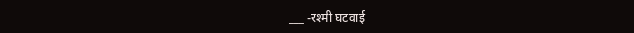___ -रश्मी घटवाई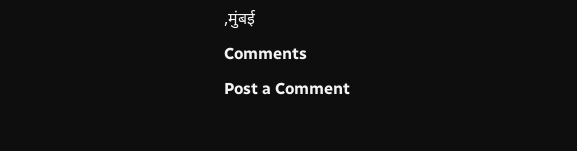,मुंबई
Comments
Post a Comment